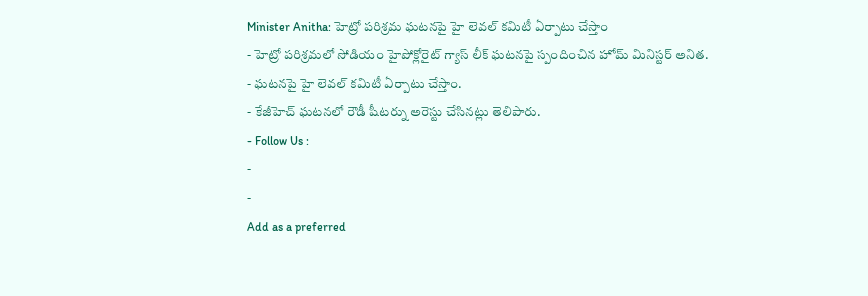Minister Anitha: హెట్రో పరిశ్రమ ఘటనపై హై లెవల్ కమిటీ ఏర్పాటు చేస్తాం
- హెట్రో పరిశ్రమలో సోడియం హైపోక్లోరైట్ గ్యాస్ లీక్ ఘటనపై స్పందించిన హోమ్ మినిస్టర్ అనిత.
- ఘటనపై హై లెవల్ కమిటీ ఏర్పాటు చేస్తాం.
- కేజీహెచ్ ఘటనలో రౌడీ షీటర్ను అరెస్టు చేసినట్లు తెలిపారు.
- Follow Us :
-
-
Add as a preferred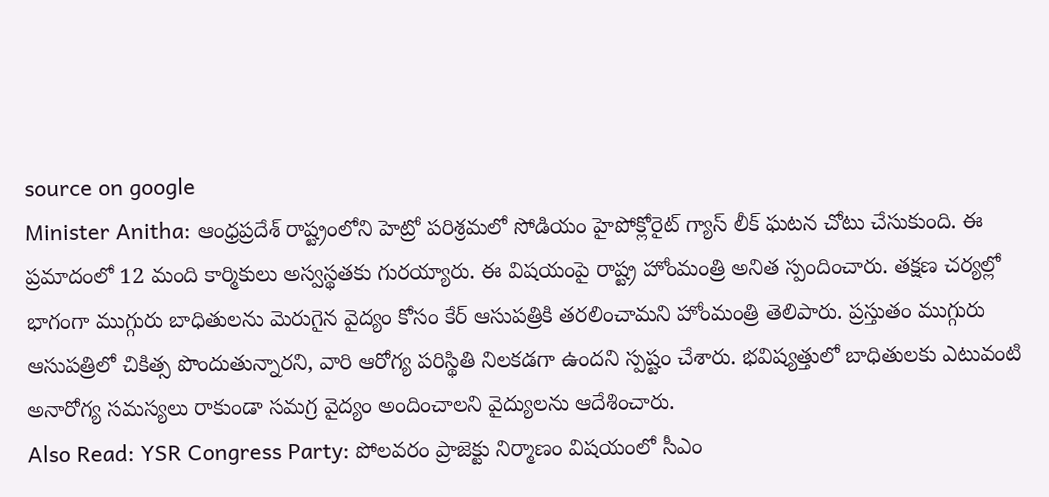source on google
Minister Anitha: ఆంధ్రప్రదేశ్ రాష్ట్రంలోని హెట్రో పరిశ్రమలో సోడియం హైపోక్లోరైట్ గ్యాస్ లీక్ ఘటన చోటు చేసుకుంది. ఈ ప్రమాదంలో 12 మంది కార్మికులు అస్వస్థతకు గురయ్యారు. ఈ విషయంపై రాష్ట్ర హోంమంత్రి అనిత స్పందించారు. తక్షణ చర్యల్లో భాగంగా ముగ్గురు బాధితులను మెరుగైన వైద్యం కోసం కేర్ ఆసుపత్రికి తరలించామని హోంమంత్రి తెలిపారు. ప్రస్తుతం ముగ్గురు ఆసుపత్రిలో చికిత్స పొందుతున్నారని, వారి ఆరోగ్య పరిస్థితి నిలకడగా ఉందని స్పష్టం చేశారు. భవిష్యత్తులో బాధితులకు ఎటువంటి అనారోగ్య సమస్యలు రాకుండా సమగ్ర వైద్యం అందించాలని వైద్యులను ఆదేశించారు.
Also Read: YSR Congress Party: పోలవరం ప్రాజెక్టు నిర్మాణం విషయంలో సీఎం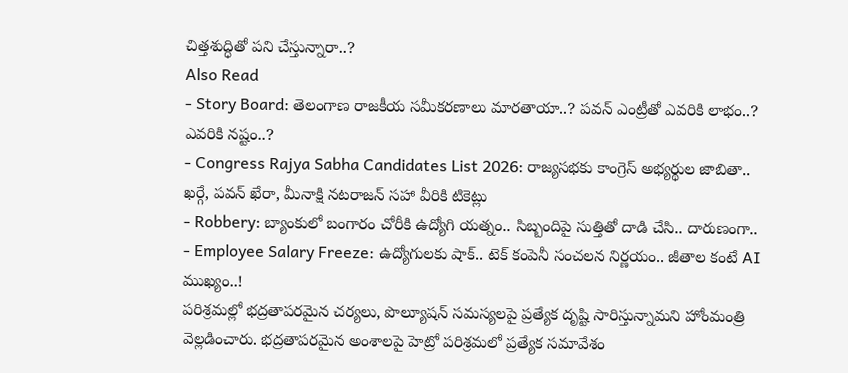చిత్తశుద్ధితో పని చేస్తున్నారా..?
Also Read
- Story Board: తెలంగాణ రాజకీయ సమీకరణాలు మారతాయా..? పవన్ ఎంట్రీతో ఎవరికి లాభం..? ఎవరికి నష్టం..?
- Congress Rajya Sabha Candidates List 2026: రాజ్యసభకు కాంగ్రెస్ అభ్యర్థుల జాబితా.. ఖర్గే, పవన్ ఖేరా, మీనాక్షి నటరాజన్ సహా వీరికి టికెట్లు
- Robbery: బ్యాంకులో బంగారం చోరీకి ఉద్యోగి యత్నం.. సిబ్బందిపై సుత్తితో దాడి చేసి.. దారుణంగా..
- Employee Salary Freeze: ఉద్యోగులకు షాక్.. టెక్ కంపెనీ సంచలన నిర్ణయం.. జీతాల కంటే AI ముఖ్యం..!
పరిశ్రమల్లో భద్రతాపరమైన చర్యలు, పొల్యూషన్ సమస్యలపై ప్రత్యేక దృష్టి సారిస్తున్నామని హోంమంత్రి వెల్లడించారు. భద్రతాపరమైన అంశాలపై హెట్రో పరిశ్రమలో ప్రత్యేక సమావేశం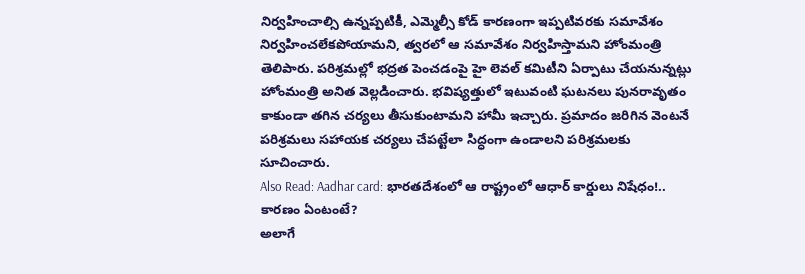నిర్వహించాల్సి ఉన్నప్పటికీ, ఎమ్మెల్సీ కోడ్ కారణంగా ఇప్పటివరకు సమావేశం నిర్వహించలేకపోయామని, త్వరలో ఆ సమావేశం నిర్వహిస్తామని హోంమంత్రి తెలిపారు. పరిశ్రమల్లో భద్రత పెంచడంపై హై లెవల్ కమిటీని ఏర్పాటు చేయనున్నట్లు హోంమంత్రి అనిత వెల్లడించారు. భవిష్యత్తులో ఇటువంటి ఘటనలు పునరావృతం కాకుండా తగిన చర్యలు తీసుకుంటామని హామీ ఇచ్చారు. ప్రమాదం జరిగిన వెంటనే పరిశ్రమలు సహాయక చర్యలు చేపట్టేలా సిద్ధంగా ఉండాలని పరిశ్రమలకు సూచించారు.
Also Read: Aadhar card: భారతదేశంలో ఆ రాష్ట్రంలో ఆధార్ కార్డులు నిషేధం!.. కారణం ఏంటంటే?
అలాగే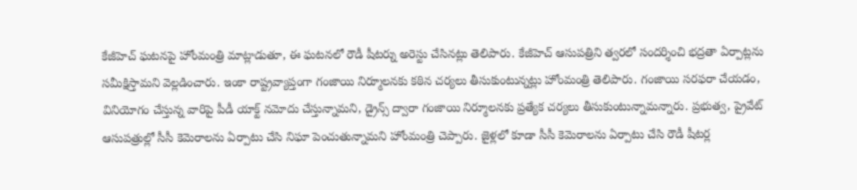కేజీహెచ్ ఘటనపై హోంమంత్రి మాట్లాడుతూ, ఈ ఘటనలో రౌడీ షీటర్ను అరెస్టు చేసినట్లు తెలిపారు. కేజీహెచ్ ఆసుపత్రిని త్వరలో సందర్శించి భద్రతా ఏర్పాట్లను సమీక్షిస్తామని వెల్లడించారు. ఇంకా రాష్ట్రవ్యాప్తంగా గంజాయి నిర్మూలనకు కఠిన చర్యలు తీసుకుంటున్నట్లు హోంమంత్రి తెలిపారు. గంజాయి సరఫరా చేయడం, వినియోగం చేస్తున్న వారిపై పీడీ యాక్ట్ నమోదు చేస్తున్నామని, డ్రైన్స్ ద్వారా గంజాయి నిర్మూలనకు ప్రత్యేక చర్యలు తీసుకుంటున్నామన్నారు. ప్రభుత్వ, ప్రైవేట్ ఆసుపత్రుల్లో సీసీ కెమెరాలను ఏర్పాటు చేసి నిఘా పెంచుతున్నామని హోంమంత్రి చెప్పారు. జైళ్లలో కూడా సీసీ కెమెరాలను ఏర్పాటు చేసి రౌడీ షీటర్ల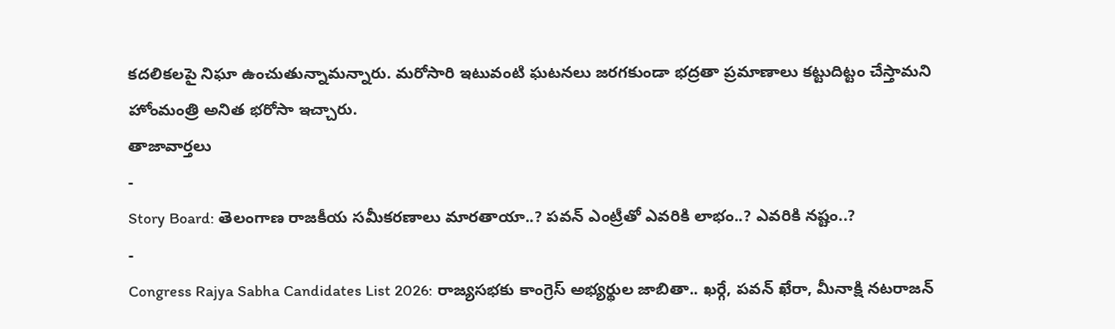కదలికలపై నిఘా ఉంచుతున్నామన్నారు. మరోసారి ఇటువంటి ఘటనలు జరగకుండా భద్రతా ప్రమాణాలు కట్టుదిట్టం చేస్తామని హోంమంత్రి అనిత భరోసా ఇచ్చారు.
తాజావార్తలు
-
Story Board: తెలంగాణ రాజకీయ సమీకరణాలు మారతాయా..? పవన్ ఎంట్రీతో ఎవరికి లాభం..? ఎవరికి నష్టం..?
-
Congress Rajya Sabha Candidates List 2026: రాజ్యసభకు కాంగ్రెస్ అభ్యర్థుల జాబితా.. ఖర్గే, పవన్ ఖేరా, మీనాక్షి నటరాజన్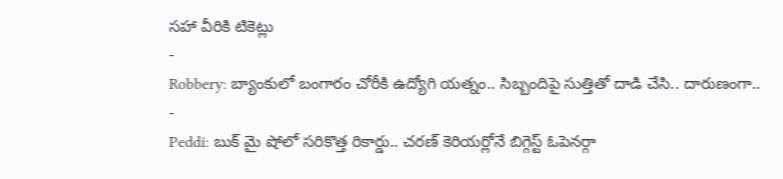సహా వీరికి టికెట్లు
-
Robbery: బ్యాంకులో బంగారం చోరీకి ఉద్యోగి యత్నం.. సిబ్బందిపై సుత్తితో దాడి చేసి.. దారుణంగా..
-
Peddi: బుక్ మై షోలో సరికొత్త రికార్డు.. చరణ్ కెరియర్లోనే బిగ్గెస్ట్ ఓపెనర్గా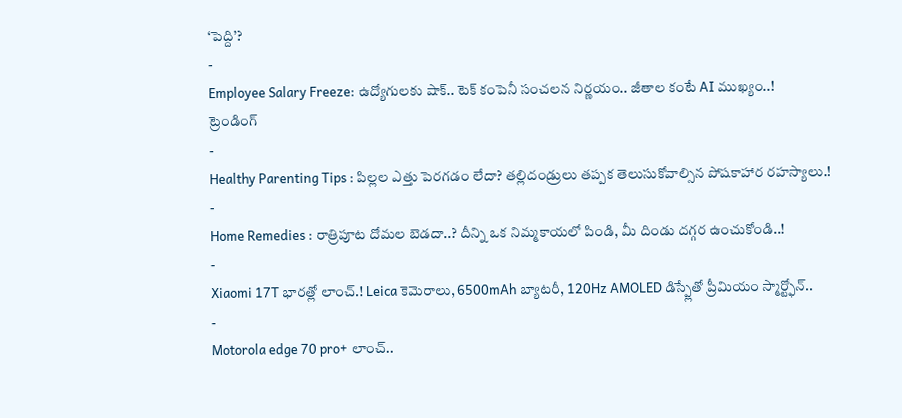‘పెద్ది’?
-
Employee Salary Freeze: ఉద్యోగులకు షాక్.. టెక్ కంపెనీ సంచలన నిర్ణయం.. జీతాల కంటే AI ముఖ్యం..!
ట్రెండింగ్
-
Healthy Parenting Tips : పిల్లల ఎత్తు పెరగడం లేదా? తల్లిదండ్రులు తప్పక తెలుసుకోవాల్సిన పోషకాహార రహస్యాలు.!
-
Home Remedies : రాత్రిపూట దోమల బెడదా..? దీన్ని ఒక నిమ్మకాయలో పిండి, మీ దిండు దగ్గర ఉంచుకోండి..!
-
Xiaomi 17T భారత్లో లాంచ్.! Leica కెమెరాలు, 6500mAh బ్యాటరీ, 120Hz AMOLED డిస్ప్లేతో ప్రీమియం స్మార్ట్ఫోన్..
-
Motorola edge 70 pro+ లాంచ్..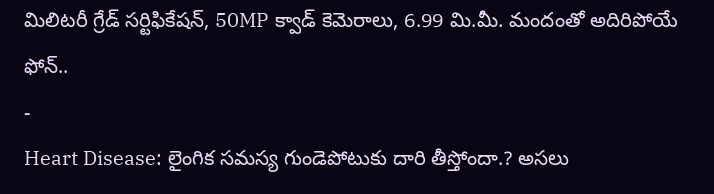మిలిటరీ గ్రేడ్ సర్టిఫికేషన్, 50MP క్వాడ్ కెమెరాలు, 6.99 మి.మీ. మందంతో అదిరిపోయే ఫోన్..
-
Heart Disease: లైంగిక సమస్య గుండెపోటుకు దారి తీస్తోందా.? అసలు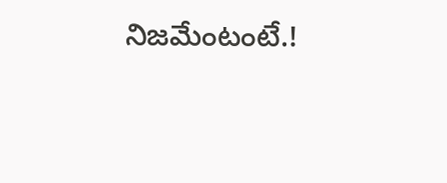నిజమేంటంటే.!